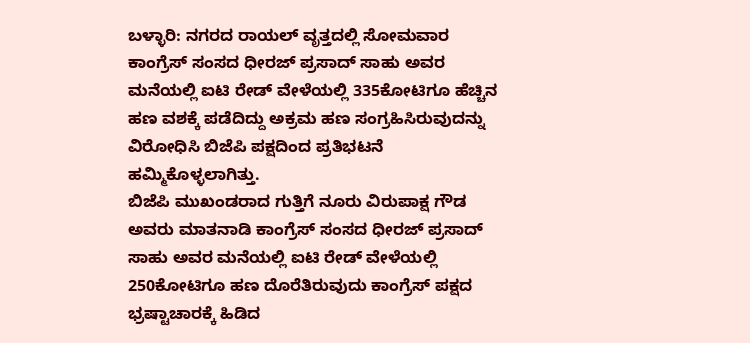ಬಳ್ಳಾರಿ: ನಗರದ ರಾಯಲ್ ವೃತ್ತದಲ್ಲಿ ಸೋಮವಾರ ಕಾಂಗ್ರೆಸ್ ಸಂಸದ ಧೀರಜ್ ಪ್ರಸಾದ್ ಸಾಹು ಅವರ ಮನೆಯಲ್ಲಿ ಐಟಿ ರೇಡ್ ವೇಳೆಯಲ್ಲಿ 335ಕೋಟಿಗೂ ಹೆಚ್ಚಿನ ಹಣ ವಶಕ್ಕೆ ಪಡೆದಿದ್ದು ಅಕ್ರಮ ಹಣ ಸಂಗ್ರಹಿಸಿರುವುದನ್ನು ವಿರೋಧಿಸಿ ಬಿಜೆಪಿ ಪಕ್ಷದಿಂದ ಪ್ರತಿಭಟನೆ ಹಮ್ಮಿಕೊಳ್ಳಲಾಗಿತ್ತು.
ಬಿಜೆಪಿ ಮುಖಂಡರಾದ ಗುತ್ತಿಗೆ ನೂರು ವಿರುಪಾಕ್ಷ ಗೌಡ ಅವರು ಮಾತನಾಡಿ ಕಾಂಗ್ರೆಸ್ ಸಂಸದ ಧೀರಜ್ ಪ್ರಸಾದ್ ಸಾಹು ಅವರ ಮನೆಯಲ್ಲಿ ಐಟಿ ರೇಡ್ ವೇಳೆಯಲ್ಲಿ 250ಕೋಟಿಗೂ ಹಣ ದೊರೆತಿರುವುದು ಕಾಂಗ್ರೆಸ್ ಪಕ್ಷದ ಭ್ರಷ್ಟಾಚಾರಕ್ಕೆ ಹಿಡಿದ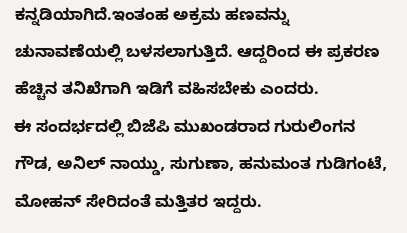ಕನ್ನಡಿಯಾಗಿದೆ.ಇಂತಂಹ ಅಕ್ರಮ ಹಣವನ್ನು ಚುನಾವಣೆಯಲ್ಲಿ ಬಳಸಲಾಗುತ್ತಿದೆ. ಆದ್ದರಿಂದ ಈ ಪ್ರಕರಣ ಹೆಚ್ಚಿನ ತನಿಖೆಗಾಗಿ ಇಡಿಗೆ ವಹಿಸಬೇಕು ಎಂದರು.
ಈ ಸಂದರ್ಭದಲ್ಲಿ ಬಿಜೆಪಿ ಮುಖಂಡರಾದ ಗುರುಲಿಂಗನ ಗೌಡ, ಅನಿಲ್ ನಾಯ್ಡು, ಸುಗುಣಾ, ಹನುಮಂತ ಗುಡಿಗಂಟೆ, ಮೋಹನ್ ಸೇರಿದಂತೆ ಮತ್ತಿತರ ಇದ್ದರು.